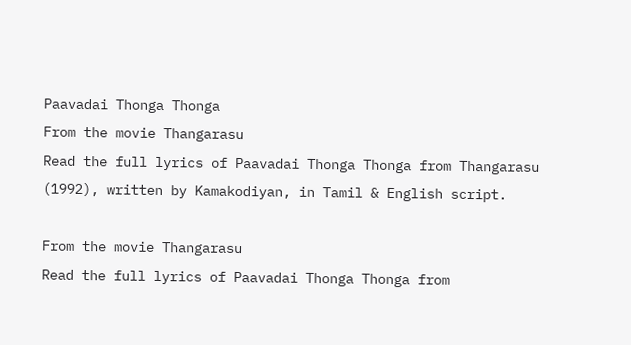Paavadai Thonga Thonga
From the movie Thangarasu
Read the full lyrics of Paavadai Thonga Thonga from Thangarasu (1992), written by Kamakodiyan, in Tamil & English script.

From the movie Thangarasu
Read the full lyrics of Paavadai Thonga Thonga from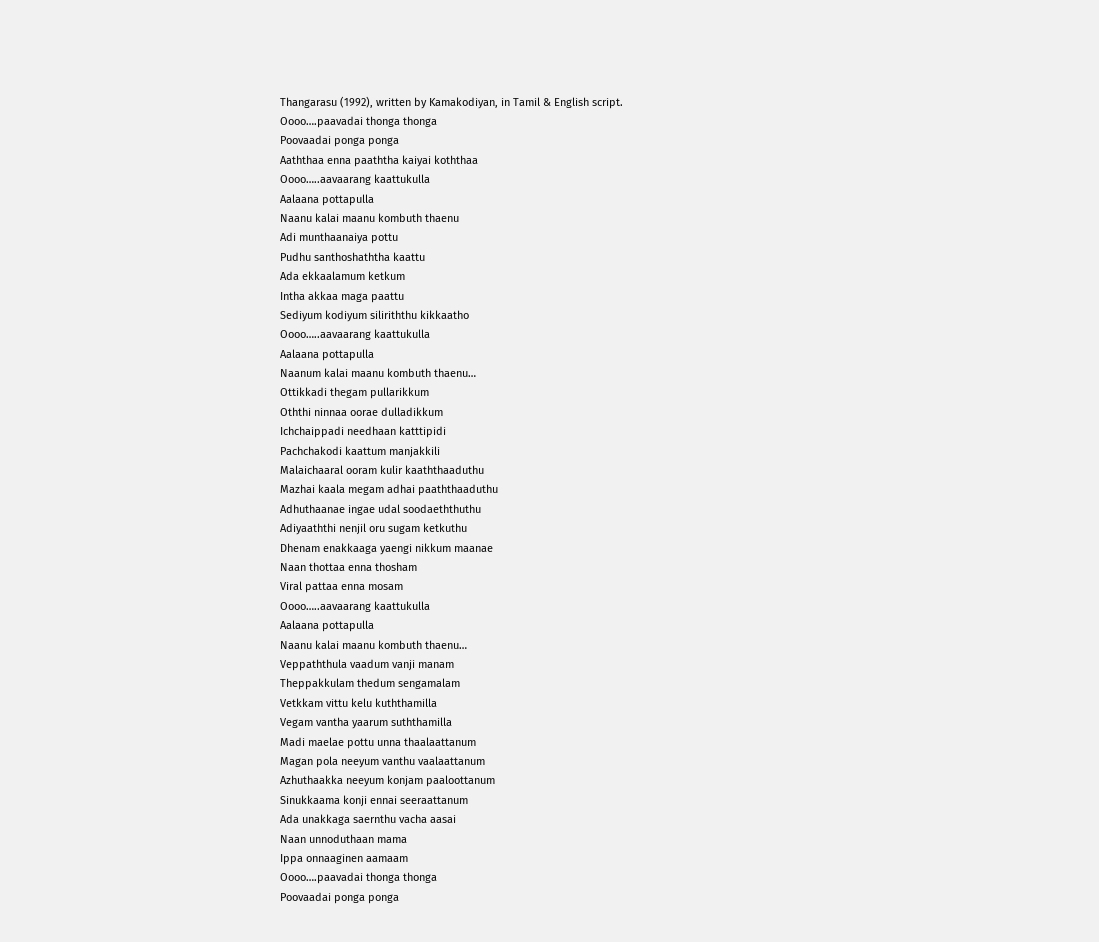Thangarasu (1992), written by Kamakodiyan, in Tamil & English script.
Oooo….paavadai thonga thonga
Poovaadai ponga ponga
Aaththaa enna paaththa kaiyai koththaa
Oooo…..aavaarang kaattukulla
Aalaana pottapulla
Naanu kalai maanu kombuth thaenu
Adi munthaanaiya pottu
Pudhu santhoshaththa kaattu
Ada ekkaalamum ketkum
Intha akkaa maga paattu
Sediyum kodiyum siliriththu kikkaatho
Oooo…..aavaarang kaattukulla
Aalaana pottapulla
Naanum kalai maanu kombuth thaenu…
Ottikkadi thegam pullarikkum
Oththi ninnaa oorae dulladikkum
Ichchaippadi needhaan katttipidi
Pachchakodi kaattum manjakkili
Malaichaaral ooram kulir kaaththaaduthu
Mazhai kaala megam adhai paaththaaduthu
Adhuthaanae ingae udal soodaeththuthu
Adiyaaththi nenjil oru sugam ketkuthu
Dhenam enakkaaga yaengi nikkum maanae
Naan thottaa enna thosham
Viral pattaa enna mosam
Oooo…..aavaarang kaattukulla
Aalaana pottapulla
Naanu kalai maanu kombuth thaenu…
Veppaththula vaadum vanji manam
Theppakkulam thedum sengamalam
Vetkkam vittu kelu kuththamilla
Vegam vantha yaarum suththamilla
Madi maelae pottu unna thaalaattanum
Magan pola neeyum vanthu vaalaattanum
Azhuthaakka neeyum konjam paaloottanum
Sinukkaama konji ennai seeraattanum
Ada unakkaga saernthu vacha aasai
Naan unnoduthaan mama
Ippa onnaaginen aamaam
Oooo….paavadai thonga thonga
Poovaadai ponga ponga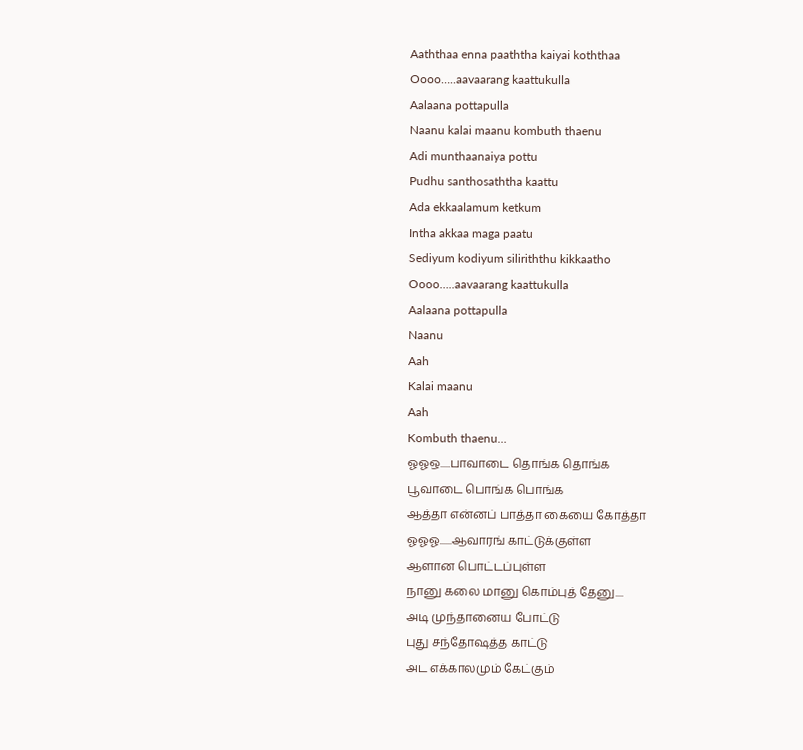Aaththaa enna paaththa kaiyai koththaa
Oooo…..aavaarang kaattukulla
Aalaana pottapulla
Naanu kalai maanu kombuth thaenu
Adi munthaanaiya pottu
Pudhu santhosaththa kaattu
Ada ekkaalamum ketkum
Intha akkaa maga paatu
Sediyum kodiyum siliriththu kikkaatho
Oooo…..aavaarang kaattukulla
Aalaana pottapulla
Naanu
Aah
Kalai maanu
Aah
Kombuth thaenu…
ஓஓஒ.....பாவாடை தொங்க தொங்க
பூவாடை பொங்க பொங்க
ஆத்தா என்னப் பாத்தா கையை கோத்தா
ஓஓஓ......ஆவாரங் காட்டுக்குள்ள
ஆளான பொட்டப்புள்ள
நானு கலை மானு கொம்புத் தேனு....
அடி முந்தானைய போட்டு
புது சந்தோஷத்த காட்டு
அட எக்காலமும் கேட்கும்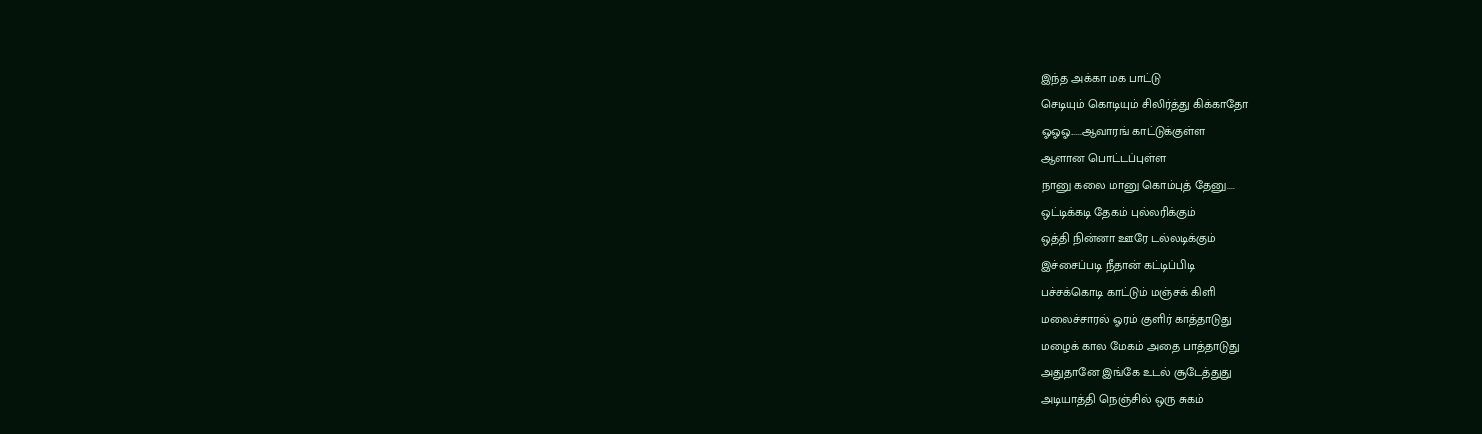இந்த அக்கா மக பாட்டு
செடியும் கொடியும் சிலிர்த்து கிக்காதோ
ஓஓஓ......ஆவாரங் காட்டுக்குள்ள
ஆளான பொட்டப்புள்ள
நானு கலை மானு கொம்புத் தேனு....
ஒட்டிக்கடி தேகம் புல்லரிக்கும்
ஒத்தி நின்னா ஊரே டல்லடிக்கும்
இச்சைப்படி நீதான் கட்டிப்பிடி
பச்சக்கொடி காட்டும் மஞ்சக் கிளி
மலைச்சாரல் ஓரம் குளிர் காத்தாடுது
மழைக் கால மேகம் அதை பாத்தாடுது
அதுதானே இங்கே உடல் சூடேத்துது
அடியாத்தி நெஞ்சில் ஒரு சுகம்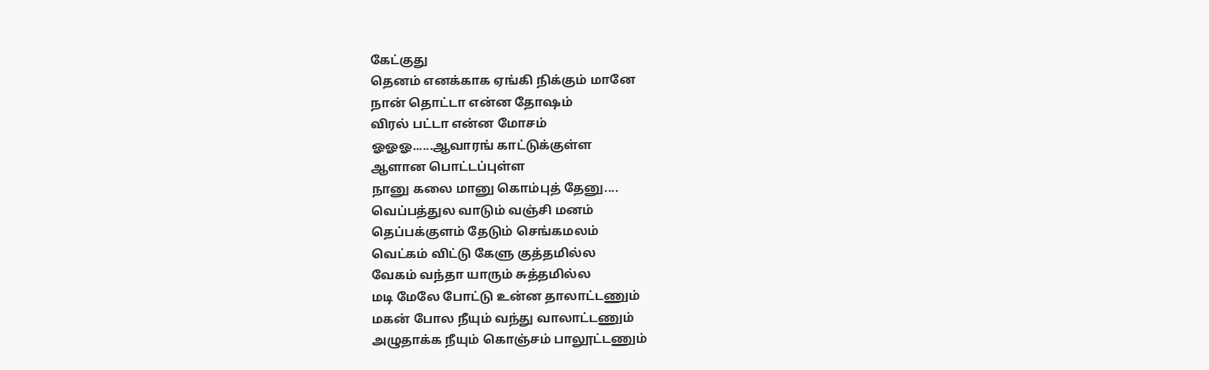கேட்குது
தெனம் எனக்காக ஏங்கி நிக்கும் மானே
நான் தொட்டா என்ன தோஷம்
விரல் பட்டா என்ன மோசம்
ஓஓஓ......ஆவாரங் காட்டுக்குள்ள
ஆளான பொட்டப்புள்ள
நானு கலை மானு கொம்புத் தேனு....
வெப்பத்துல வாடும் வஞ்சி மனம்
தெப்பக்குளம் தேடும் செங்கமலம்
வெட்கம் விட்டு கேளு குத்தமில்ல
வேகம் வந்தா யாரும் சுத்தமில்ல
மடி மேலே போட்டு உன்ன தாலாட்டணும்
மகன் போல நீயும் வந்து வாலாட்டணும்
அழுதாக்க நீயும் கொஞ்சம் பாலூட்டணும்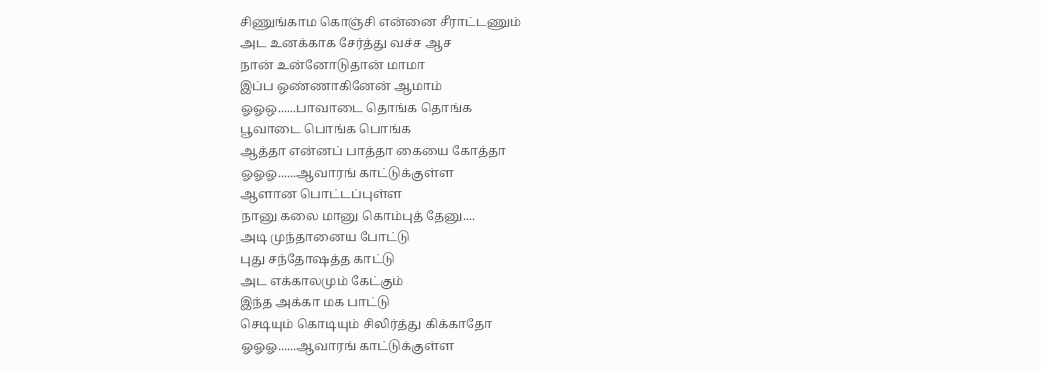சிணுங்காம கொஞ்சி என்னை சீராட்டணும்
அட உனக்காக சேர்த்து வச்ச ஆச
நான் உன்னோடுதான் மாமா
இப்ப ஒண்ணாகினேன் ஆமாம்
ஓஓஒ......பாவாடை தொங்க தொங்க
பூவாடை பொங்க பொங்க
ஆத்தா என்னப் பாத்தா கையை கோத்தா
ஓஓஓ......ஆவாரங் காட்டுக்குள்ள
ஆளான பொட்டப்புள்ள
நானு கலை மானு கொம்புத் தேனு....
அடி முந்தானைய போட்டு
புது சந்தோஷத்த காட்டு
அட எக்காலமும் கேட்கும்
இந்த அக்கா மக பாட்டு
செடியும் கொடியும் சிலிர்த்து கிக்காதோ
ஓஓஓ......ஆவாரங் காட்டுக்குள்ள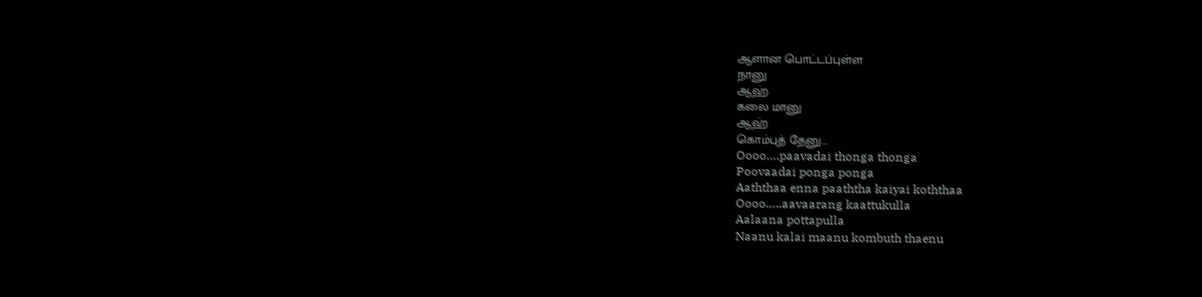ஆளான பொட்டப்புள்ள
நானு
ஆஹ்
கலை மானு
ஆஹ்
கொம்புத் தேனு...
Oooo….paavadai thonga thonga
Poovaadai ponga ponga
Aaththaa enna paaththa kaiyai koththaa
Oooo…..aavaarang kaattukulla
Aalaana pottapulla
Naanu kalai maanu kombuth thaenu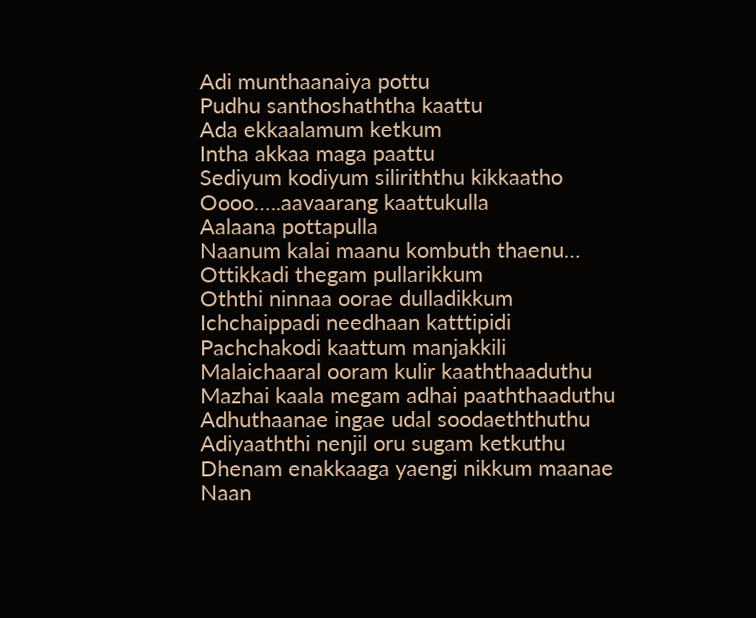Adi munthaanaiya pottu
Pudhu santhoshaththa kaattu
Ada ekkaalamum ketkum
Intha akkaa maga paattu
Sediyum kodiyum siliriththu kikkaatho
Oooo…..aavaarang kaattukulla
Aalaana pottapulla
Naanum kalai maanu kombuth thaenu…
Ottikkadi thegam pullarikkum
Oththi ninnaa oorae dulladikkum
Ichchaippadi needhaan katttipidi
Pachchakodi kaattum manjakkili
Malaichaaral ooram kulir kaaththaaduthu
Mazhai kaala megam adhai paaththaaduthu
Adhuthaanae ingae udal soodaeththuthu
Adiyaaththi nenjil oru sugam ketkuthu
Dhenam enakkaaga yaengi nikkum maanae
Naan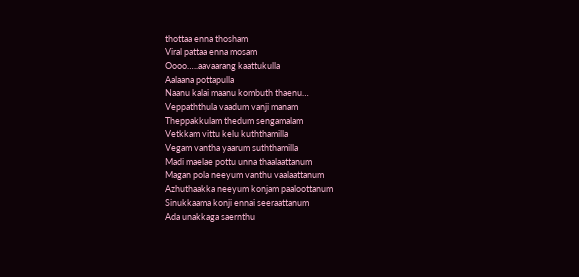thottaa enna thosham
Viral pattaa enna mosam
Oooo…..aavaarang kaattukulla
Aalaana pottapulla
Naanu kalai maanu kombuth thaenu…
Veppaththula vaadum vanji manam
Theppakkulam thedum sengamalam
Vetkkam vittu kelu kuththamilla
Vegam vantha yaarum suththamilla
Madi maelae pottu unna thaalaattanum
Magan pola neeyum vanthu vaalaattanum
Azhuthaakka neeyum konjam paaloottanum
Sinukkaama konji ennai seeraattanum
Ada unakkaga saernthu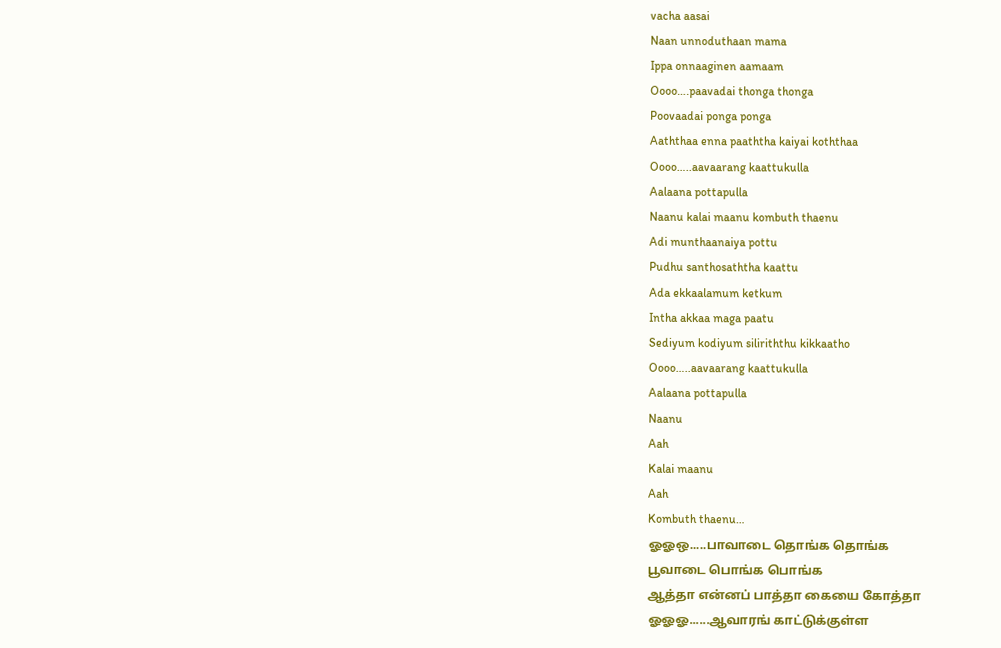vacha aasai
Naan unnoduthaan mama
Ippa onnaaginen aamaam
Oooo….paavadai thonga thonga
Poovaadai ponga ponga
Aaththaa enna paaththa kaiyai koththaa
Oooo…..aavaarang kaattukulla
Aalaana pottapulla
Naanu kalai maanu kombuth thaenu
Adi munthaanaiya pottu
Pudhu santhosaththa kaattu
Ada ekkaalamum ketkum
Intha akkaa maga paatu
Sediyum kodiyum siliriththu kikkaatho
Oooo…..aavaarang kaattukulla
Aalaana pottapulla
Naanu
Aah
Kalai maanu
Aah
Kombuth thaenu…
ஓஓஒ.....பாவாடை தொங்க தொங்க
பூவாடை பொங்க பொங்க
ஆத்தா என்னப் பாத்தா கையை கோத்தா
ஓஓஓ......ஆவாரங் காட்டுக்குள்ள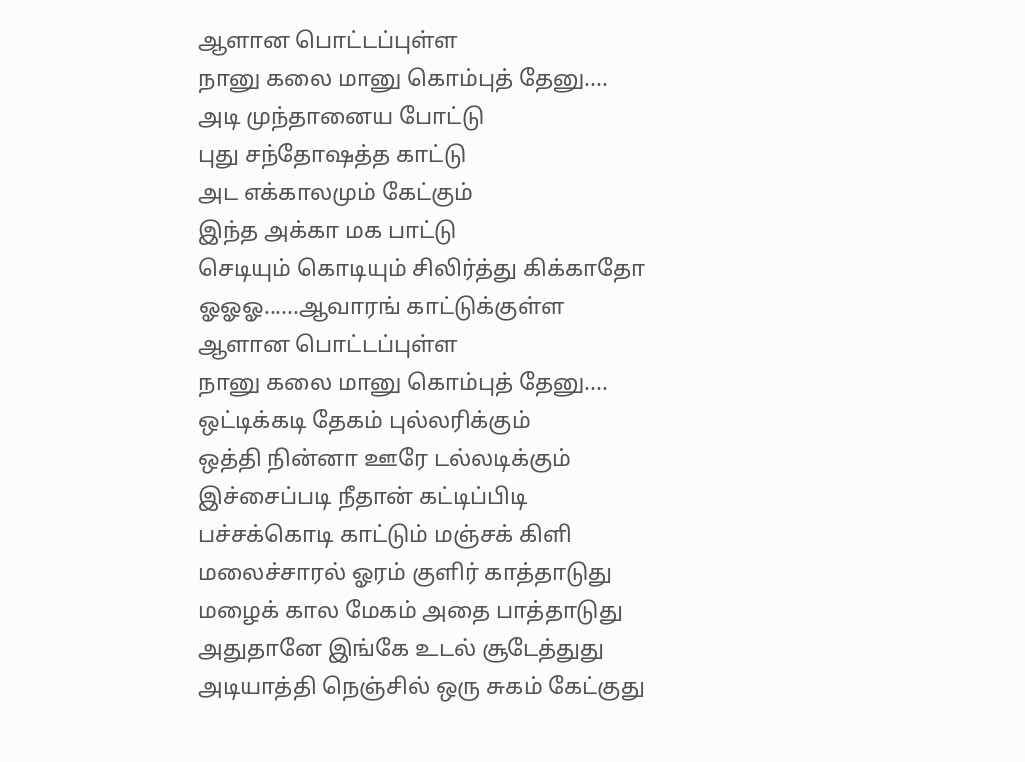ஆளான பொட்டப்புள்ள
நானு கலை மானு கொம்புத் தேனு....
அடி முந்தானைய போட்டு
புது சந்தோஷத்த காட்டு
அட எக்காலமும் கேட்கும்
இந்த அக்கா மக பாட்டு
செடியும் கொடியும் சிலிர்த்து கிக்காதோ
ஓஓஓ......ஆவாரங் காட்டுக்குள்ள
ஆளான பொட்டப்புள்ள
நானு கலை மானு கொம்புத் தேனு....
ஒட்டிக்கடி தேகம் புல்லரிக்கும்
ஒத்தி நின்னா ஊரே டல்லடிக்கும்
இச்சைப்படி நீதான் கட்டிப்பிடி
பச்சக்கொடி காட்டும் மஞ்சக் கிளி
மலைச்சாரல் ஓரம் குளிர் காத்தாடுது
மழைக் கால மேகம் அதை பாத்தாடுது
அதுதானே இங்கே உடல் சூடேத்துது
அடியாத்தி நெஞ்சில் ஒரு சுகம் கேட்குது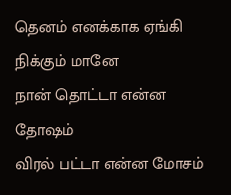தெனம் எனக்காக ஏங்கி நிக்கும் மானே
நான் தொட்டா என்ன தோஷம்
விரல் பட்டா என்ன மோசம்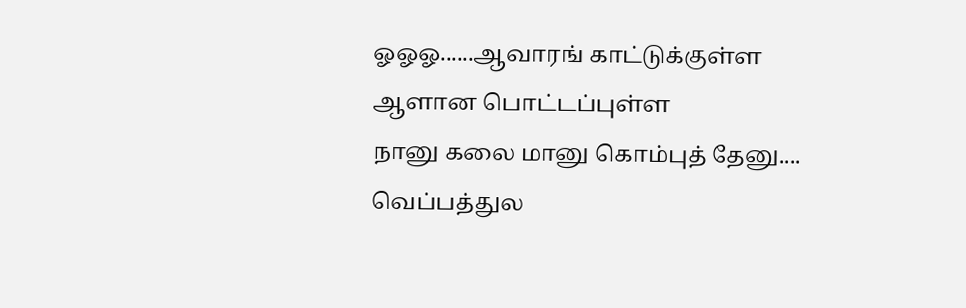ஓஓஓ......ஆவாரங் காட்டுக்குள்ள
ஆளான பொட்டப்புள்ள
நானு கலை மானு கொம்புத் தேனு....
வெப்பத்துல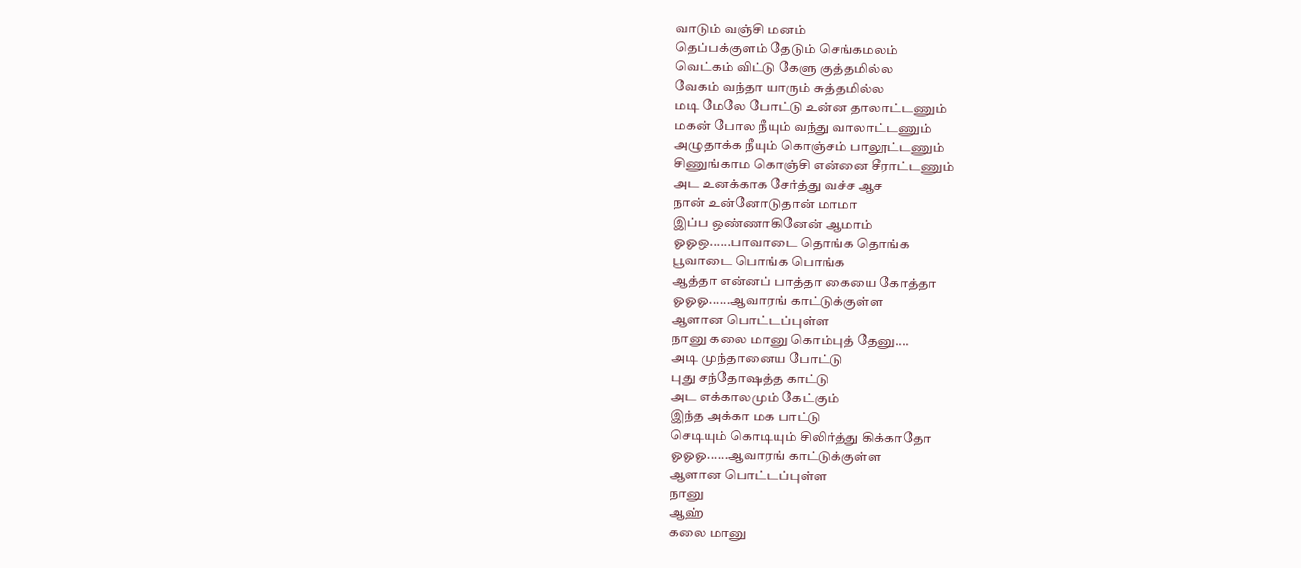வாடும் வஞ்சி மனம்
தெப்பக்குளம் தேடும் செங்கமலம்
வெட்கம் விட்டு கேளு குத்தமில்ல
வேகம் வந்தா யாரும் சுத்தமில்ல
மடி மேலே போட்டு உன்ன தாலாட்டணும்
மகன் போல நீயும் வந்து வாலாட்டணும்
அழுதாக்க நீயும் கொஞ்சம் பாலூட்டணும்
சிணுங்காம கொஞ்சி என்னை சீராட்டணும்
அட உனக்காக சேர்த்து வச்ச ஆச
நான் உன்னோடுதான் மாமா
இப்ப ஒண்ணாகினேன் ஆமாம்
ஓஓஒ......பாவாடை தொங்க தொங்க
பூவாடை பொங்க பொங்க
ஆத்தா என்னப் பாத்தா கையை கோத்தா
ஓஓஓ......ஆவாரங் காட்டுக்குள்ள
ஆளான பொட்டப்புள்ள
நானு கலை மானு கொம்புத் தேனு....
அடி முந்தானைய போட்டு
புது சந்தோஷத்த காட்டு
அட எக்காலமும் கேட்கும்
இந்த அக்கா மக பாட்டு
செடியும் கொடியும் சிலிர்த்து கிக்காதோ
ஓஓஓ......ஆவாரங் காட்டுக்குள்ள
ஆளான பொட்டப்புள்ள
நானு
ஆஹ்
கலை மானு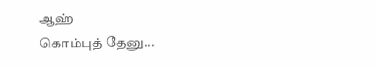ஆஹ்
கொம்புத் தேனு...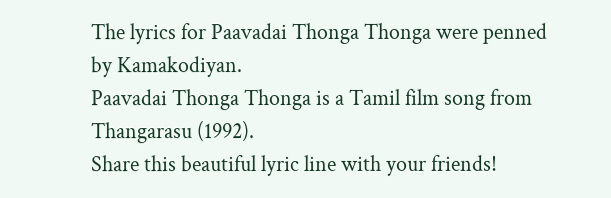The lyrics for Paavadai Thonga Thonga were penned by Kamakodiyan.
Paavadai Thonga Thonga is a Tamil film song from Thangarasu (1992).
Share this beautiful lyric line with your friends!